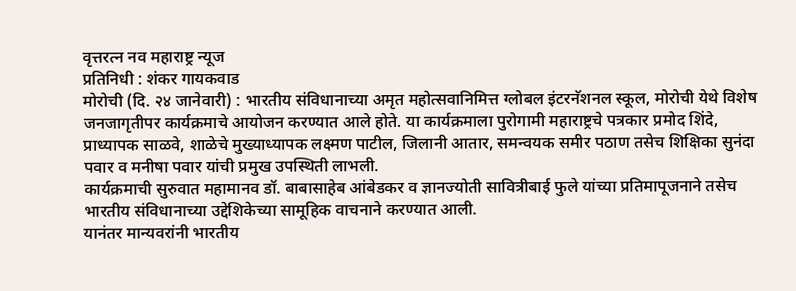वृत्तरत्न नव महाराष्ट्र न्यूज
प्रतिनिधी : शंकर गायकवाड
मोरोची (दि. २४ जानेवारी) : भारतीय संविधानाच्या अमृत महोत्सवानिमित्त ग्लोबल इंटरनॅशनल स्कूल, मोरोची येथे विशेष जनजागृतीपर कार्यक्रमाचे आयोजन करण्यात आले होते. या कार्यक्रमाला पुरोगामी महाराष्ट्रचे पत्रकार प्रमोद शिंदे, प्राध्यापक साळवे, शाळेचे मुख्याध्यापक लक्ष्मण पाटील, जिलानी आतार, समन्वयक समीर पठाण तसेच शिक्षिका सुनंदा पवार व मनीषा पवार यांची प्रमुख उपस्थिती लाभली.
कार्यक्रमाची सुरुवात महामानव डॉ. बाबासाहेब आंबेडकर व ज्ञानज्योती सावित्रीबाई फुले यांच्या प्रतिमापूजनाने तसेच भारतीय संविधानाच्या उद्देशिकेच्या सामूहिक वाचनाने करण्यात आली.
यानंतर मान्यवरांनी भारतीय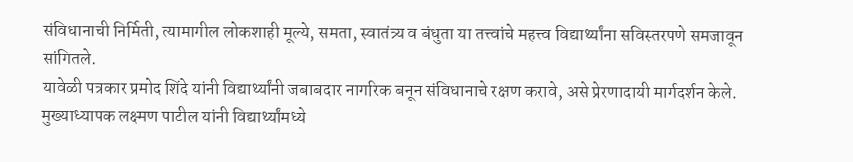संविधानाची निर्मिती, त्यामागील लोकशाही मूल्ये, समता, स्वातंत्र्य व बंधुता या तत्त्वांचे महत्त्व विद्यार्थ्यांना सविस्तरपणे समजावून सांगितले.
यावेळी पत्रकार प्रमोद शिंदे यांनी विद्यार्थ्यांनी जबाबदार नागरिक बनून संविधानाचे रक्षण करावे, असे प्रेरणादायी मार्गदर्शन केले.
मुख्याध्यापक लक्ष्मण पाटील यांनी विद्यार्थ्यांमध्ये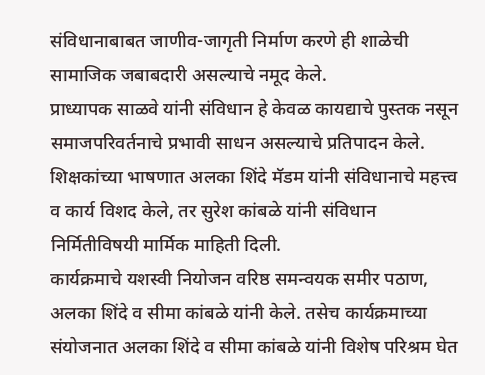संविधानाबाबत जाणीव-जागृती निर्माण करणे ही शाळेची सामाजिक जबाबदारी असल्याचे नमूद केले.
प्राध्यापक साळवे यांनी संविधान हे केवळ कायद्याचे पुस्तक नसून समाजपरिवर्तनाचे प्रभावी साधन असल्याचे प्रतिपादन केले.
शिक्षकांच्या भाषणात अलका शिंदे मॅडम यांनी संविधानाचे महत्त्व व कार्य विशद केले, तर सुरेश कांबळे यांनी संविधान निर्मितीविषयी मार्मिक माहिती दिली.
कार्यक्रमाचे यशस्वी नियोजन वरिष्ठ समन्वयक समीर पठाण, अलका शिंदे व सीमा कांबळे यांनी केले. तसेच कार्यक्रमाच्या संयोजनात अलका शिंदे व सीमा कांबळे यांनी विशेष परिश्रम घेत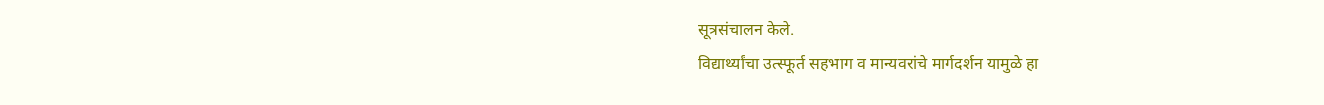सूत्रसंचालन केले.
विद्यार्थ्यांचा उत्स्फूर्त सहभाग व मान्यवरांचे मार्गदर्शन यामुळे हा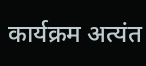कार्यक्रम अत्यंत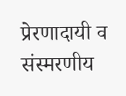प्रेरणादायी व संस्मरणीय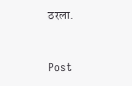ठरला.



Post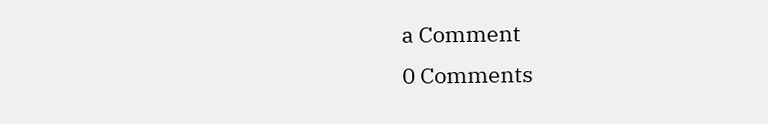a Comment
0 Comments